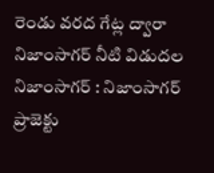రెండు వరద గేట్ల ద్వారా నిజాంసాగర్ నీటి విడుదల
నిజాంసాగర్ : నిజాంసాగర్ ప్రాజెక్టు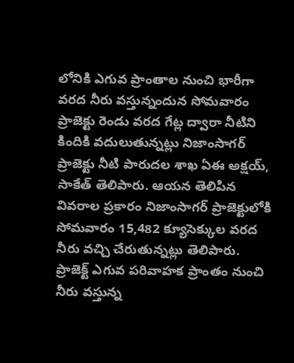లోనికి ఎగువ ప్రాంతాల నుంచి భారీగా వరద నీరు వస్తున్నందున సోమవారం ప్రాజెక్టు రెండు వరద గేట్ల ద్వారా నీటిని కిందికి వదులుతున్నట్లు నిజాంసాగర్ ప్రాజెక్టు నీటి పారుదల శాఖ ఏఈ అక్షయ్, సాకేత్ తెలిపారు. ఆయన తెలిపిన వివరాల ప్రకారం నిజాంసాగర్ ప్రాజెక్టులోకి సోమవారం 15,482 క్యూసెక్కుల వరద నీరు వచ్చి చేరుతున్నట్లు తెలిపారు. ప్రాజెక్ట్ ఎగువ పరివాహక ప్రాంతం నుంచి నీరు వస్తున్న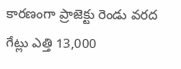కారణంగా ప్రాజెక్టు రెండు వరద గేట్లు ఎత్తి 13,000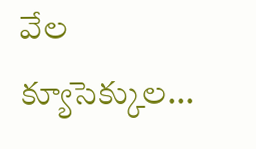వేల క్యూసెక్కుల...